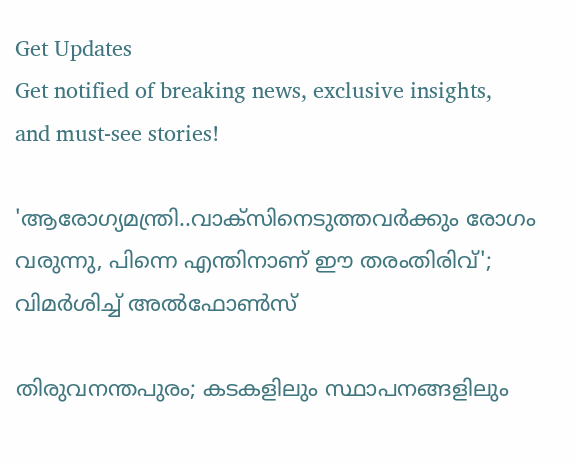Get Updates
Get notified of breaking news, exclusive insights, and must-see stories!

'ആരോഗ്യമന്ത്രി..വാക്സിനെടുത്തവർക്കും രോഗം വരുന്നു, പിന്നെ എന്തിനാണ് ഈ തരംതിരിവ്'; വിമർശിച്ച് അൽഫോൺസ്

തിരുവനന്തപുരം; കടകളിലും സ്ഥാപനങ്ങളിലും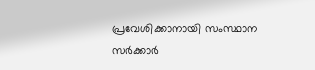പ്രവേശിക്കാനായി സംസ്ഥാന സർക്കാർ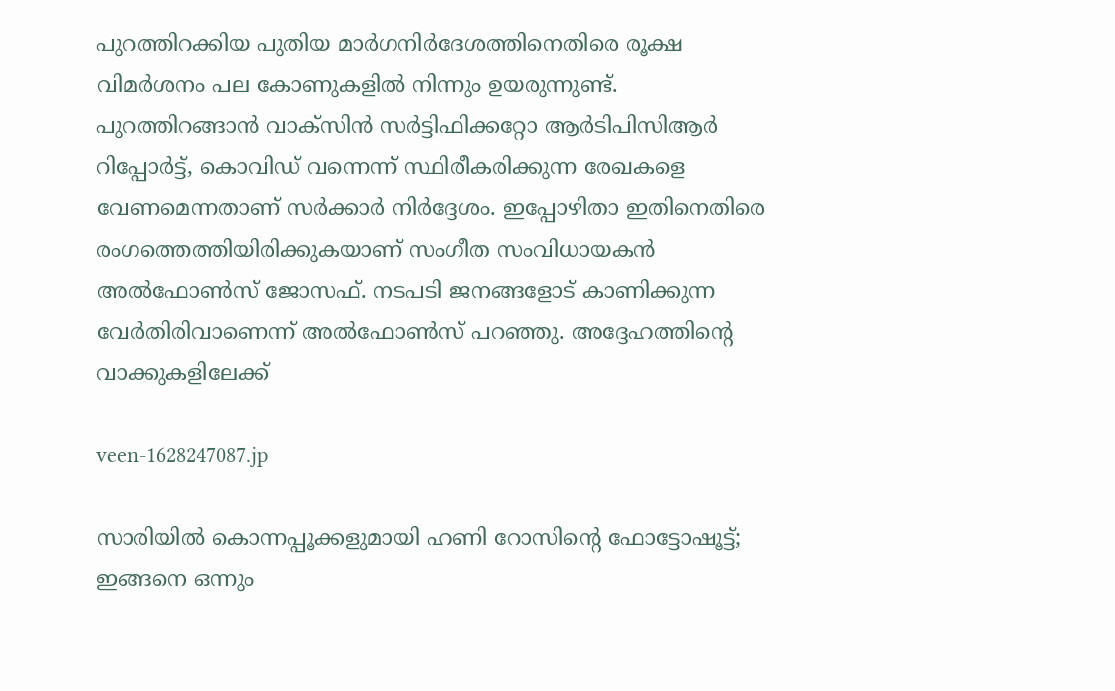പുറത്തിറക്കിയ പുതിയ മാർഗനിർദേശത്തിനെതിരെ രൂക്ഷ വിമർശനം പല കോണുകളിൽ നിന്നും ഉയരുന്നുണ്ട്. പുറത്തിറങ്ങാൻ വാക്സിൻ സർട്ടിഫിക്കറ്റോ ആർടിപിസിആർ റിപ്പോർട്ട്, കൊവിഡ് വന്നെന്ന് സ്ഥിരീകരിക്കുന്ന രേഖകളെ വേണമെന്നതാണ് സർക്കാർ നിർദ്ദേശം. ഇപ്പോഴിതാ ഇതിനെതിരെ രംഗത്തെത്തിയിരിക്കുകയാണ് സംഗീത സംവിധായകൻ അൽഫോൺസ് ജോസഫ്. നടപടി ജനങ്ങളോട് കാണിക്കുന്ന വേർതിരിവാണെന്ന് അൽഫോൺസ് പറഞ്ഞു. അദ്ദേഹത്തിന്റെ വാക്കുകളിലേക്ക്

veen-1628247087.jp

സാരിയില്‍ കൊന്നപ്പൂക്കളുമായി ഹണി റോസിന്റെ ഫോട്ടോഷൂട്ട്; ഇങ്ങനെ ഒന്നും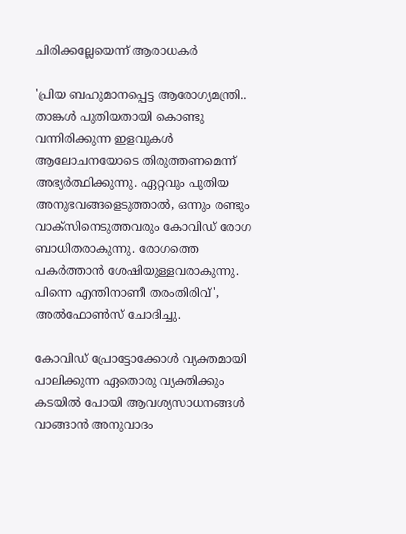ചിരിക്കല്ലേയെന്ന് ആരാധകര്‍

'പ്രിയ ബഹുമാനപ്പെട്ട ആരോഗ്യമന്ത്രി.. താങ്കൾ പുതിയതായി കൊണ്ടു വന്നിരിക്കുന്ന ഇളവുകൾ ആലോചനയോടെ തിരുത്തണമെന്ന് അഭ്യർത്ഥിക്കുന്നു. ഏറ്റവും പുതിയ അനുഭവങ്ങളെടുത്താൽ, ഒന്നും രണ്ടും വാക്സിനെടുത്തവരും കോവിഡ് രോഗ ബാധിതരാകുന്നു. രോഗത്തെ പകർത്താൻ ശേഷിയുള്ളവരാകുന്നു. പിന്നെ എന്തിനാണീ തരംതിരിവ്', അൽഫോൺസ് ചോദിച്ചു.

കോവിഡ് പ്രോട്ടോക്കോൾ വ്യക്തമായി പാലിക്കുന്ന ഏതൊരു വ്യക്തിക്കും കടയിൽ പോയി ആവശ്യസാധനങ്ങൾ വാങ്ങാൻ അനുവാദം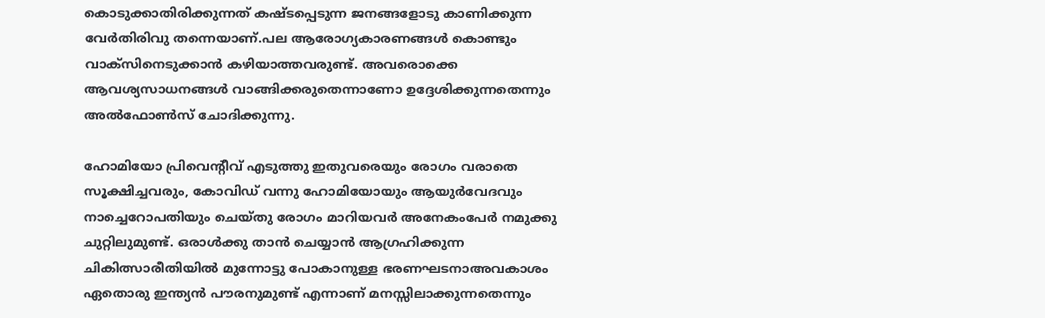കൊടുക്കാതിരിക്കുന്നത് കഷ്ടപ്പെടുന്ന ജനങ്ങളോടു കാണിക്കുന്ന വേർതിരിവു തന്നെയാണ്.പല ആരോഗ്യകാരണങ്ങൾ കൊണ്ടും വാക്സിനെടുക്കാൻ കഴിയാത്തവരുണ്ട്. അവരൊക്കെ ആവശ്യസാധനങ്ങൾ വാങ്ങിക്കരുതെന്നാണോ ഉദ്ദേശിക്കുന്നതെന്നും അൽഫോൺസ് ചോദിക്കുന്നു.

ഹോമിയോ പ്രിവെന്റീവ് എടുത്തു ഇതുവരെയും രോഗം വരാതെ സൂക്ഷിച്ചവരും, കോവിഡ് വന്നു ഹോമിയോയും ആയുർവേദവും നാച്ചെറോപതിയും ചെയ്തു രോഗം മാറിയവർ അനേകംപേർ നമുക്കു ചുറ്റിലുമുണ്ട്. ഒരാൾക്കു താൻ ചെയ്യാൻ ആഗ്രഹിക്കുന്ന ചികിത്സാരീതിയിൽ മുന്നോട്ടു പോകാനുള്ള ഭരണഘടനാഅവകാശം ഏതൊരു ഇന്ത്യൻ പൗരനുമുണ്ട് എന്നാണ് മനസ്സിലാക്കുന്നതെന്നും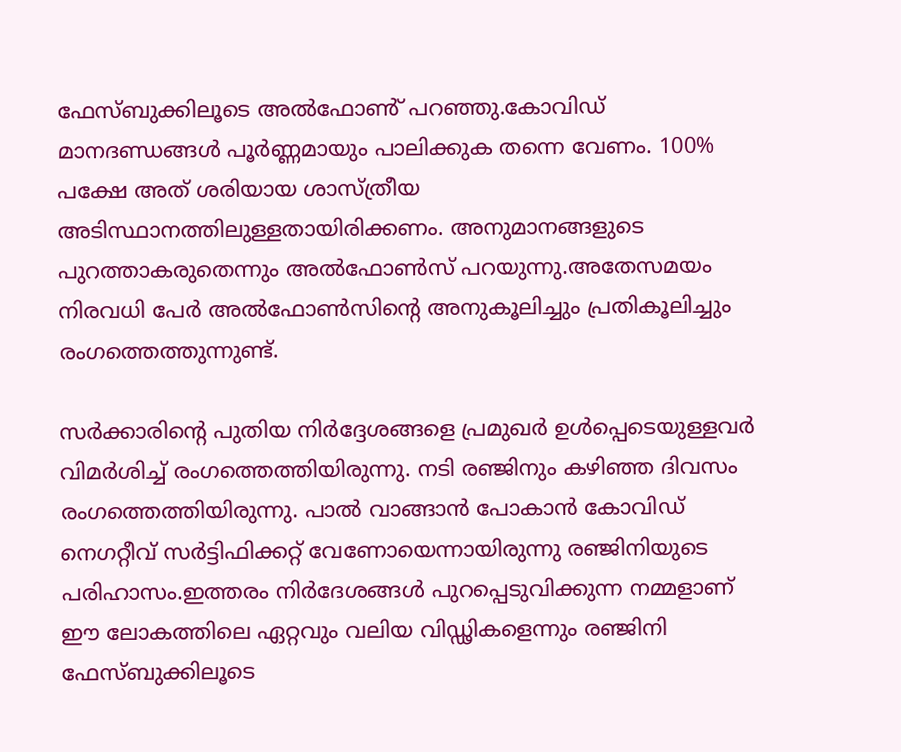ഫേസ്ബുക്കിലൂടെ അൽഫോൺ് പറഞ്ഞു.കോവിഡ് മാനദണ്ഡങ്ങൾ പൂർണ്ണമായും പാലിക്കുക തന്നെ വേണം. 100% പക്ഷേ അത് ശരിയായ ശാസ്ത്രീയ അടിസ്ഥാനത്തിലുള്ളതായിരിക്കണം. അനുമാനങ്ങളുടെ പുറത്താകരുതെന്നും അൽഫോൺസ് പറയുന്നു.അതേസമയം നിരവധി പേർ അൽഫോൺസിന്റെ അനുകൂലിച്ചും പ്രതികൂലിച്ചും രംഗത്തെത്തുന്നുണ്ട്.

സർക്കാരിന്റെ പുതിയ നിർദ്ദേശങ്ങളെ പ്രമുഖർ ഉൾപ്പെടെയുള്ളവർ വിമർശിച്ച് രംഗത്തെത്തിയിരുന്നു. നടി രഞ്ജിനും കഴിഞ്ഞ ദിവസം രംഗത്തെത്തിയിരുന്നു. പാൽ വാങ്ങാൻ പോകാൻ കോവിഡ് നെഗറ്റീവ് സർട്ടിഫിക്കറ്റ് വേണോയെന്നായിരുന്നു രഞ്ജിനിയുടെ പരിഹാസം.ഇത്തരം നിർദേശങ്ങൾ പുറപ്പെടുവിക്കുന്ന നമ്മളാണ് ഈ ലോകത്തിലെ ഏറ്റവും വലിയ വിഡ്ഢികളെന്നും രഞ്ജിനി ഫേസ്ബുക്കിലൂടെ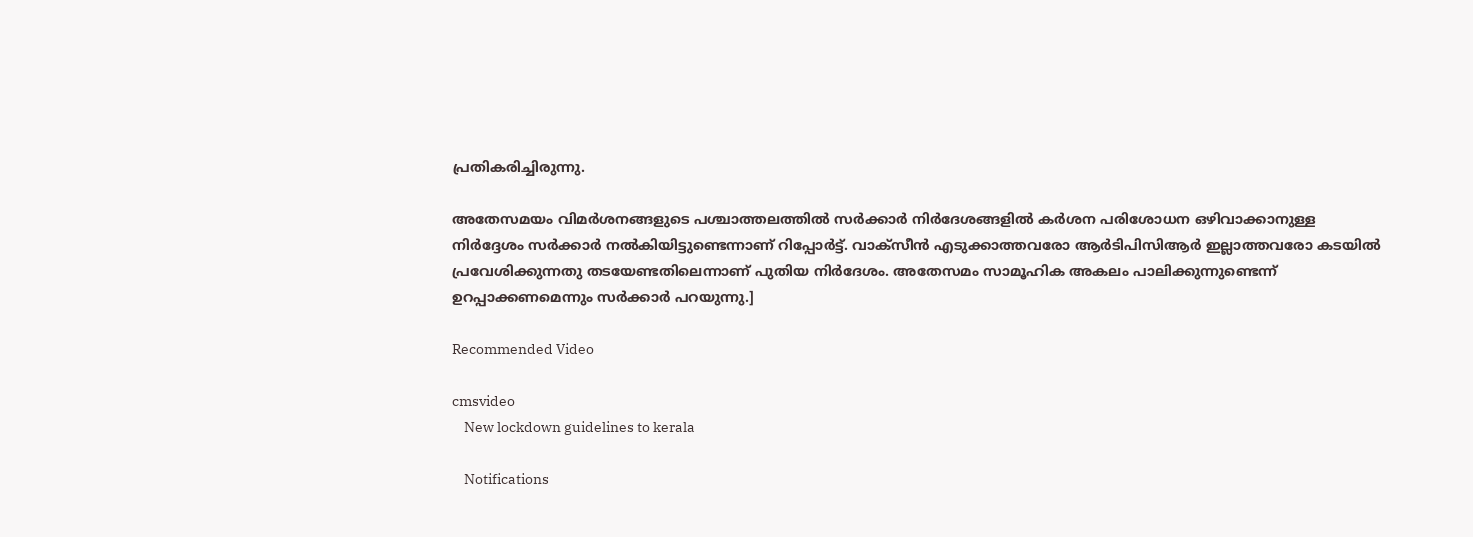പ്രതികരിച്ചിരുന്നു.

അതേസമയം വിമർശനങ്ങളുടെ പശ്ചാത്തലത്തിൽ സർക്കാർ നിര്‍ദേശങ്ങളില്‍ കര്‍ശന പരിശോധന ഒഴിവാക്കാനുള്ള നിർദ്ദേശം സർക്കാർ നൽകിയിട്ടുണ്ടെന്നാണ് റിപ്പോർട്ട്. വാക്‌സീന്‍ എടുക്കാത്തവരോ ആര്‍ടിപിസിആര്‍ ഇല്ലാത്തവരോ കടയില്‍ പ്രവേശിക്കുന്നതു തടയേണ്ടതിലെന്നാണ് പുതിയ നിര്‍ദേശം. അതേസമം സാമൂഹിക അകലം പാലിക്കുന്നുണ്ടെന്ന് ഉറപ്പാക്കണമെന്നും സർക്കാർ പറയുന്നു.]

Recommended Video

cmsvideo
    New lockdown guidelines to kerala

    Notifications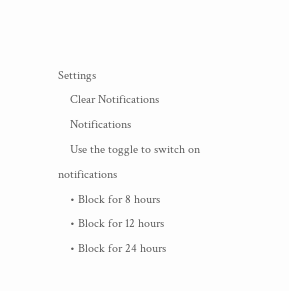Settings
    Clear Notifications
    Notifications
    Use the toggle to switch on notifications
    • Block for 8 hours
    • Block for 12 hours
    • Block for 24 hours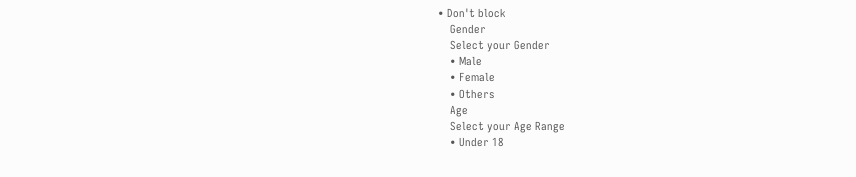• Don't block
    Gender
    Select your Gender
    • Male
    • Female
    • Others
    Age
    Select your Age Range
    • Under 18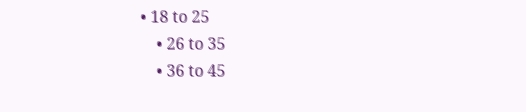• 18 to 25
    • 26 to 35
    • 36 to 45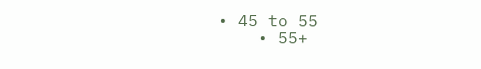• 45 to 55
    • 55+